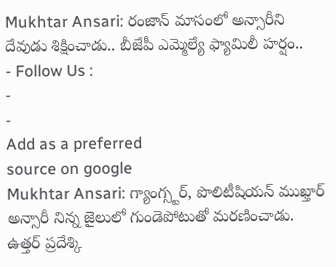Mukhtar Ansari: రంజాన్ మాసంలో అన్సారీని దేవుడు శిక్షించాడు.. బీజేపీ ఎమ్మెల్యే ఫ్యామిలీ హర్షం..
- Follow Us :
-
-
Add as a preferred
source on google
Mukhtar Ansari: గ్యాంగ్స్టర్, పొలిటీషియన్ ముఖ్తార్ అన్సారీ నిన్న జైలులో గుండెపోటుతో మరణించాడు. ఉత్తర్ ప్రదేశ్కి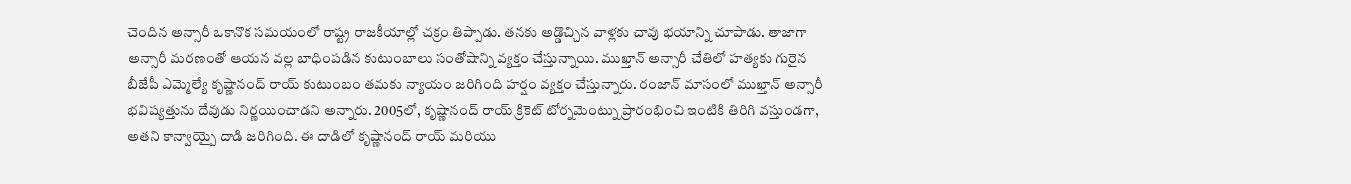చెందిన అన్సారీ ఒకానొక సమయంలో రాష్ట్ర రాజకీయాల్లో చక్రం తిప్పాడు. తనకు అడ్డొచ్చిన వాళ్లకు చావు భయాన్ని చూపాడు. తాజాగా అన్సారీ మరణంతో ఆయన వల్ల బాధింపడిన కుటుంబాలు సంతోషాన్ని వ్యక్తం చేస్తున్నాయి. ముఖ్తాన్ అన్సారీ చేతిలో హత్యకు గురైన బీజేపీ ఎమ్మెల్యే కృష్ణానంద్ రాయ్ కుటుంబం తమకు న్యాయం జరిగింది హర్షం వ్యక్తం చేస్తున్నారు. రంజాన్ మాసంలో ముఖ్తాన్ అన్సారీ భవిష్యత్తును దేవుడు నిర్ణయించాడని అన్నారు. 2005లో, కృష్ణానంద్ రాయ్ క్రికెట్ టోర్నమెంట్ను ప్రారంభించి ఇంటికి తిరిగి వస్తుండగా, అతని కాన్వాయ్పై దాడి జరిగింది. ఈ దాడిలో కృష్ణానంద్ రాయ్ మరియు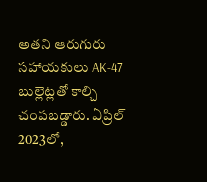అతని ఆరుగురు సహాయకులు AK-47 బుల్లెట్లతో కాల్చి చంపబడ్డారు. ఏప్రిల్ 2023లో,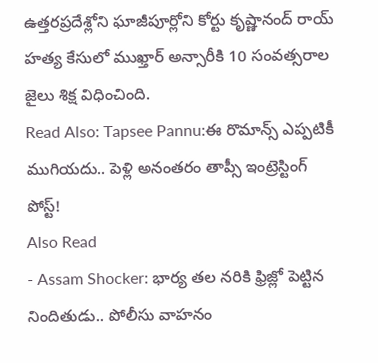ఉత్తరప్రదేశ్లోని ఘాజీపూర్లోని కోర్టు కృష్ణానంద్ రాయ్ హత్య కేసులో ముఖ్తార్ అన్సారీకి 10 సంవత్సరాల జైలు శిక్ష విధించింది.
Read Also: Tapsee Pannu:ఈ రొమాన్స్ ఎప్పటికీ ముగియదు.. పెళ్లి అనంతరం తాప్సీ ఇంట్రెస్టింగ్ పోస్ట్!
Also Read
- Assam Shocker: భార్య తల నరికి ఫ్రిజ్లో పెట్టిన నిందితుడు.. పోలీసు వాహనం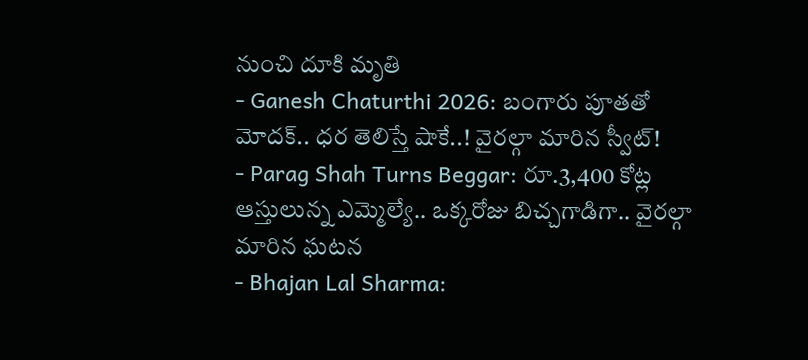నుంచి దూకి మృతి
- Ganesh Chaturthi 2026: బంగారు పూతతో మోదక్.. ధర తెలిస్తే షాకే..! వైరల్గా మారిన స్వీట్!
- Parag Shah Turns Beggar: రూ.3,400 కోట్ల ఆస్తులున్న ఎమ్మెల్యే.. ఒక్కరోజు బిచ్చగాడిగా.. వైరల్గా మారిన ఘటన
- Bhajan Lal Sharma: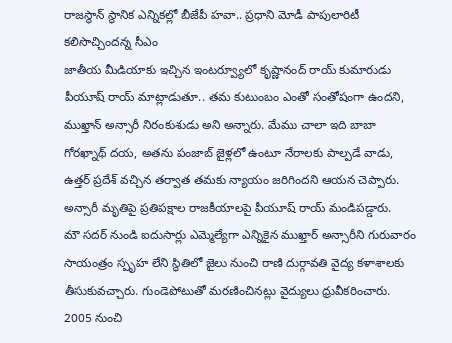రాజస్థాన్ స్థానిక ఎన్నికల్లో బీజేపీ హవా.. ప్రధాని మోడీ పాపులారిటీ కలిసొచ్చిందన్న సీఎం
జాతీయ మీడియాకు ఇచ్చిన ఇంటర్వ్యూలో కృష్ణానంద్ రాయ్ కుమారుడు పీయూష్ రాయ్ మాట్లాడుతూ.. తమ కుటుంబం ఎంతో సంతోషంగా ఉందని, ముఖ్తాన్ అన్సారీ నిరంకుశుడు అని అన్నారు. మేము చాలా ఇది బాబా గోరఖ్నాథ్ దయ, అతను పంజాబ్ జైళ్లలో ఉంటూ నేరాలకు పాల్పడే వాడు, ఉత్తర్ ప్రదేశ్ వచ్చిన తర్వాత తమకు న్యాయం జరిగిందని ఆయన చెప్పారు. అన్సారీ మృతిపై ప్రతిపక్షాల రాజకీయాలపై పీయూష్ రాయ్ మండిపడ్డారు.
మౌ సదర్ నుండి ఐదుసార్లు ఎమ్మెల్యేగా ఎన్నికైన ముఖ్తార్ అన్సారీని గురువారం సాయంత్రం స్పృహ లేని స్థితిలో జైలు నుంచి రాణి దుర్గావతి వైద్య కళాశాలకు తీసుకువచ్చారు. గుండెపోటుతో మరణించినట్లు వైద్యులు ధ్రువీకరించారు. 2005 నుంచి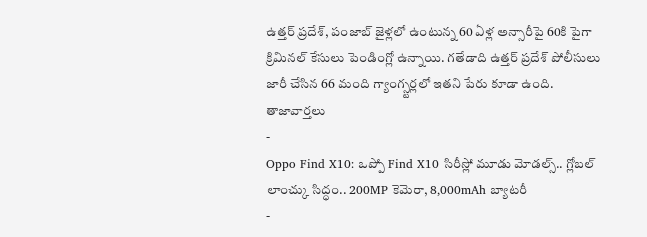ఉత్తర్ ప్రదేశ్, పంజాబ్ జైళ్లలో ఉంటున్న 60 ఏళ్ల అన్సారీపై 60కి పైగా క్రిమినల్ కేసులు పెండింగ్లో ఉన్నాయి. గతేడాది ఉత్తర్ ప్రదేశ్ పోలీసులు జారీ చేసిన 66 మంది గ్యాంగ్స్టర్లలో ఇతని పేరు కూడా ఉంది.
తాజావార్తలు
-
Oppo Find X10: ఒప్పో Find X10 సిరీస్లో మూడు మోడల్స్.. గ్లోబల్ లాంచ్కు సిద్ధం.. 200MP కెమెరా, 8,000mAh బ్యాటరీ
-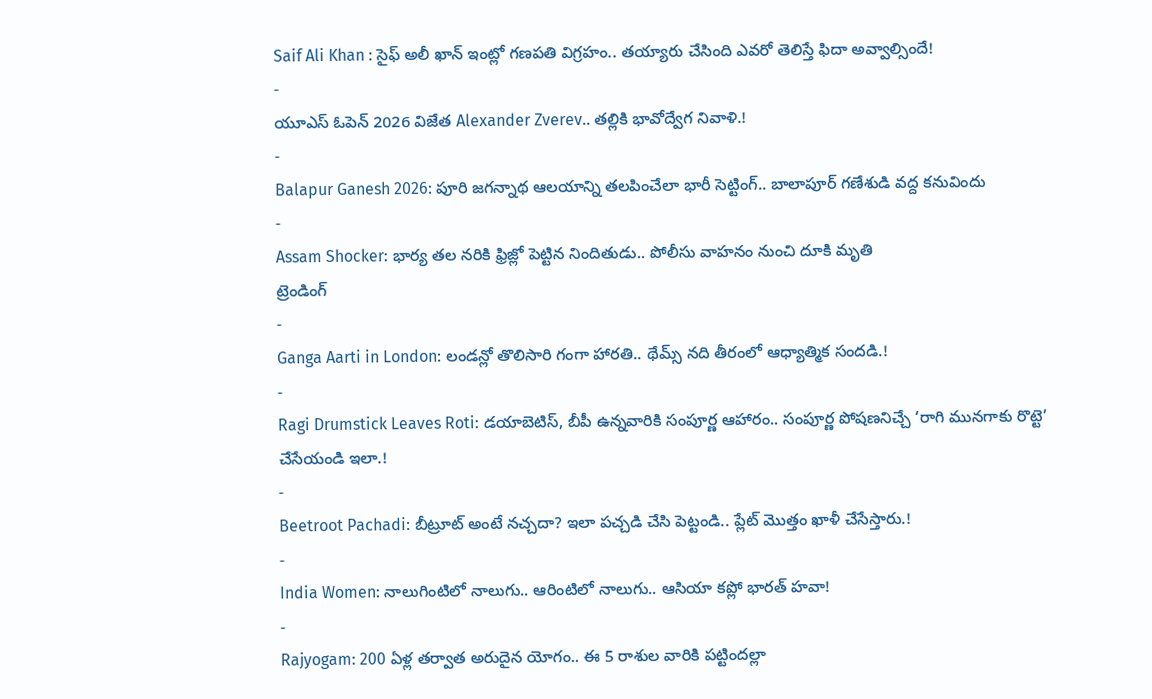Saif Ali Khan : సైఫ్ అలీ ఖాన్ ఇంట్లో గణపతి విగ్రహం.. తయ్యారు చేసింది ఎవరో తెలిస్తే ఫిదా అవ్వాల్సిందే!
-
యూఎస్ ఓపెన్ 2026 విజేత Alexander Zverev.. తల్లికి భావోద్వేగ నివాళి.!
-
Balapur Ganesh 2026: పూరి జగన్నాథ ఆలయాన్ని తలపించేలా భారీ సెట్టింగ్.. బాలాపూర్ గణేశుడి వద్ద కనువిందు
-
Assam Shocker: భార్య తల నరికి ఫ్రిజ్లో పెట్టిన నిందితుడు.. పోలీసు వాహనం నుంచి దూకి మృతి
ట్రెండింగ్
-
Ganga Aarti in London: లండన్లో తొలిసారి గంగా హారతి.. థేమ్స్ నది తీరంలో ఆధ్యాత్మిక సందడి.!
-
Ragi Drumstick Leaves Roti: డయాబెటిస్, బీపీ ఉన్నవారికి సంపూర్ణ ఆహారం.. సంపూర్ణ పోషణనిచ్చే ‘రాగి మునగాకు రొట్టె’ చేసేయండి ఇలా.!
-
Beetroot Pachadi: బీట్రూట్ అంటే నచ్చదా? ఇలా పచ్చడి చేసి పెట్టండి.. ప్లేట్ మొత్తం ఖాళీ చేసేస్తారు.!
-
India Women: నాలుగింటిలో నాలుగు.. ఆరింటిలో నాలుగు.. ఆసియా కప్లో భారత్ హవా!
-
Rajyogam: 200 ఏళ్ల తర్వాత అరుదైన యోగం.. ఈ 5 రాశుల వారికి పట్టిందల్లా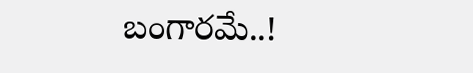బంగారమే..!